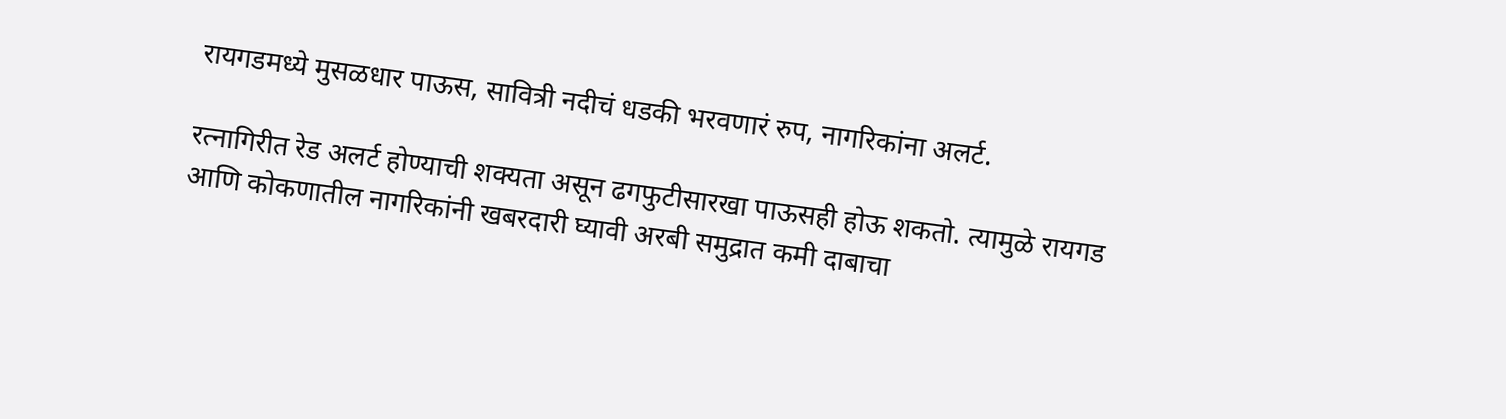रायगडमध्ये मुसळधार पाऊस, सावित्री नदीचं धडकी भरवणारं रुप, नागरिकांना अलर्ट.

रत्नागिरीत रेड अलर्ट होण्याची शक्यता असून ढगफुटीसारखा पाऊसही होऊ शकतो. त्यामुळे रायगड आणि कोकणातील नागरिकांनी खबरदारी घ्यावी अरबी समुद्रात कमी दाबाचा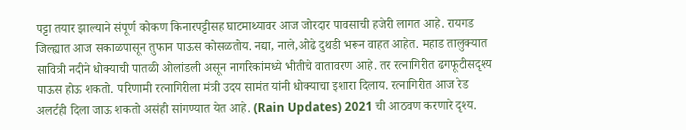पट्टा तयार झाल्याने संपूर्ण कोकण किनारपट्टीसह घाटमाथ्यावर आज जोरदार पावसाची हजेरी लागत आहे. रायगड जिल्ह्यात आज सकाळपासून तुफान पाऊस कोसळतोय. नद्या, नाले,ओढे दुथडी भरून वाहत आहेत. महाड तालुक्यात सावित्री नदीने धोक्याची पातळी ओलांडली असून नागरिकांमध्ये भीतीचे वातावरण आहे. तर रत्नागिरीत ढगफूटीसदृश्य पाऊस होऊ शकतो. परिणामी रत्नागिरीला मंत्री उदय सामंत यांनी धोक्याचा इशारा दिलाय. रत्नागिरीत आज रेड अलर्टही दिला जाऊ शकतो असंही सांगण्यात येत आहे. (Rain Updates) 2021 ची आठवण करणारे दृश्य.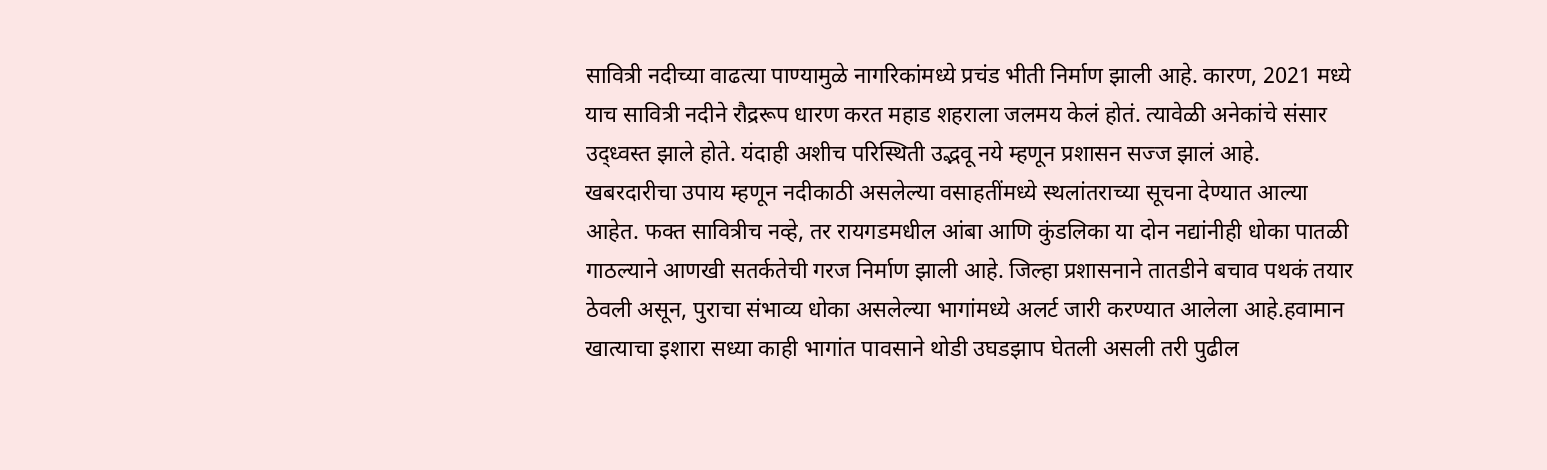सावित्री नदीच्या वाढत्या पाण्यामुळे नागरिकांमध्ये प्रचंड भीती निर्माण झाली आहे. कारण, 2021 मध्ये याच सावित्री नदीने रौद्ररूप धारण करत महाड शहराला जलमय केलं होतं. त्यावेळी अनेकांचे संसार उद्ध्वस्त झाले होते. यंदाही अशीच परिस्थिती उद्भवू नये म्हणून प्रशासन सज्ज झालं आहे. खबरदारीचा उपाय म्हणून नदीकाठी असलेल्या वसाहतींमध्ये स्थलांतराच्या सूचना देण्यात आल्या आहेत. फक्त सावित्रीच नव्हे, तर रायगडमधील आंबा आणि कुंडलिका या दोन नद्यांनीही धोका पातळी गाठल्याने आणखी सतर्कतेची गरज निर्माण झाली आहे. जिल्हा प्रशासनाने तातडीने बचाव पथकं तयार ठेवली असून, पुराचा संभाव्य धोका असलेल्या भागांमध्ये अलर्ट जारी करण्यात आलेला आहे.हवामान खात्याचा इशारा सध्या काही भागांत पावसाने थोडी उघडझाप घेतली असली तरी पुढील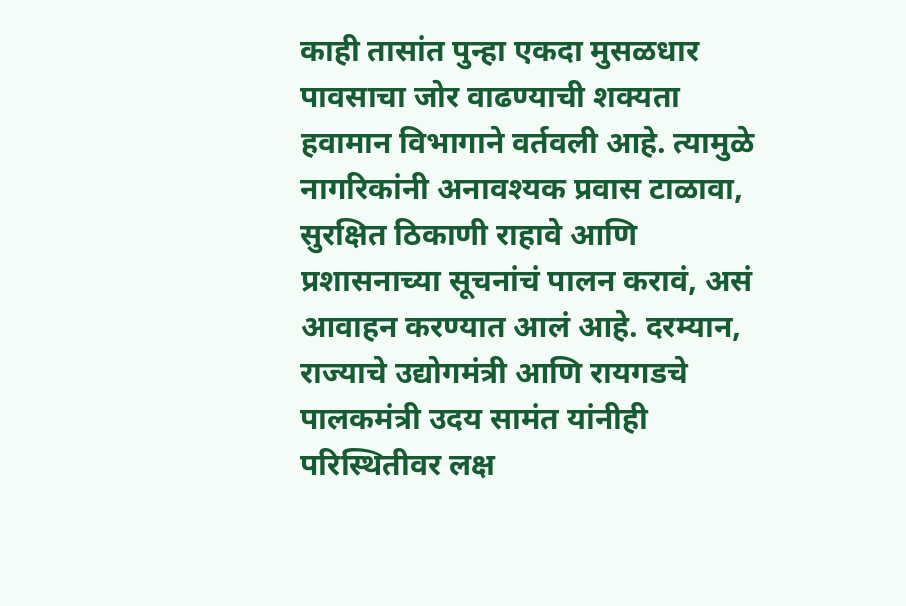काही तासांत पुन्हा एकदा मुसळधार पावसाचा जोर वाढण्याची शक्यता हवामान विभागाने वर्तवली आहे. त्यामुळे नागरिकांनी अनावश्यक प्रवास टाळावा, सुरक्षित ठिकाणी राहावे आणि प्रशासनाच्या सूचनांचं पालन करावं, असं आवाहन करण्यात आलं आहे. दरम्यान, राज्याचे उद्योगमंत्री आणि रायगडचे पालकमंत्री उदय सामंत यांनीही परिस्थितीवर लक्ष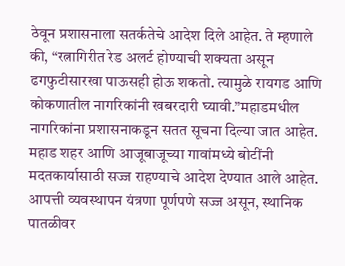ठेवून प्रशासनाला सतर्कतेचे आदेश दिले आहेत. ते म्हणाले की, “रत्नागिरीत रेड अलर्ट होण्याची शक्यता असून ढगफुटीसारखा पाऊसही होऊ शकतो. त्यामुळे रायगड आणि कोकणातील नागरिकांनी खबरदारी घ्यावी.”महाडमधील नागरिकांना प्रशासनाकडून सतत सूचना दिल्या जात आहेत. महाड शहर आणि आजूबाजूच्या गावांमध्ये बोटींनी मदतकार्यासाठी सज्ज राहण्याचे आदेश देण्यात आले आहेत. आपत्ती व्यवस्थापन यंत्रणा पूर्णपणे सज्ज असून, स्थानिक पातळीवर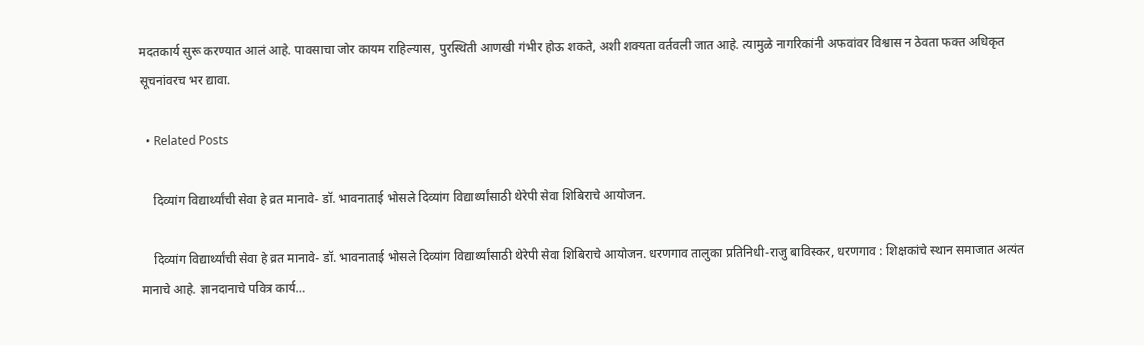मदतकार्य सुरू करण्यात आलं आहे. पावसाचा जोर कायम राहिल्यास, पुरस्थिती आणखी गंभीर होऊ शकते, अशी शक्यता वर्तवली जात आहे. त्यामुळे नागरिकांनी अफवांवर विश्वास न ठेवता फक्त अधिकृत सूचनांवरच भर द्यावा.

  • Related Posts

    दिव्यांग विद्यार्थ्यांची सेवा हे व्रत मानावे- डॉ. भावनाताई भोसले दिव्यांग विद्यार्थ्यांसाठी थेरेपी सेवा शिबिराचे आयोजन.

    दिव्यांग विद्यार्थ्यांची सेवा हे व्रत मानावे- डॉ. भावनाताई भोसले दिव्यांग विद्यार्थ्यांसाठी थेरेपी सेवा शिबिराचे आयोजन. धरणगाव तालुका प्रतिनिधी-राजु बाविस्कर, धरणगाव : शिक्षकांचे स्थान समाजात अत्यंत मानाचे आहे. ज्ञानदानाचे पवित्र कार्य…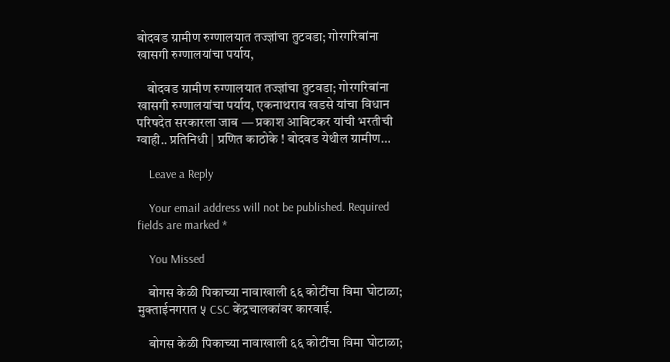बोदवड ग्रामीण रुग्णालयात तज्ज्ञांचा तुटवडा; गोरगरिबांना खासगी रुग्णालयांचा पर्याय,

    बोदवड ग्रामीण रुग्णालयात तज्ज्ञांचा तुटवडा; गोरगरिबांना खासगी रुग्णालयांचा पर्याय, एकनाथराव खडसे यांचा विधान परिषदेत सरकारला जाब — प्रकाश आबिटकर यांची भरतीची ग्वाही.. प्रतिनिधी | प्रणित काठोके ! बोदवड येथील ग्रामीण…

    Leave a Reply

    Your email address will not be published. Required fields are marked *

    You Missed

    बोगस केळी पिकाच्या नावाखाली ६६ कोटींचा विमा घोटाळा; मुक्ताईनगरात ५ CSC केंद्रचालकांवर कारवाई.

    बोगस केळी पिकाच्या नावाखाली ६६ कोटींचा विमा घोटाळा;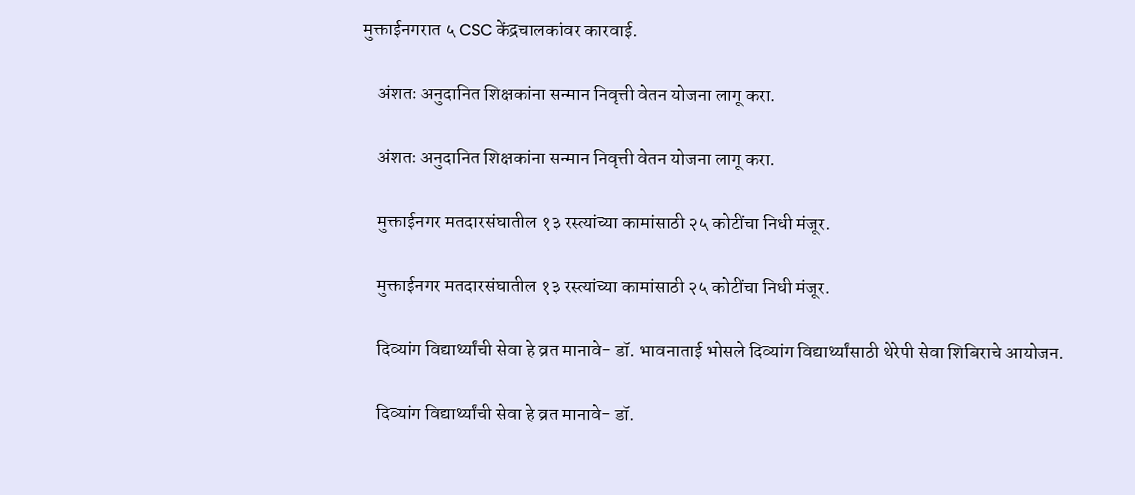मुक्ताईनगरात ५ CSC केंद्रचालकांवर कारवाई.

    अंशतः अनुदानित शिक्षकांना सन्मान निवृत्ती वेतन योजना लागू करा.

    अंशतः अनुदानित शिक्षकांना सन्मान निवृत्ती वेतन योजना लागू करा.

    मुक्ताईनगर मतदारसंघातील १३ रस्त्यांच्या कामांसाठी २५ कोटींचा निधी मंजूर.

    मुक्ताईनगर मतदारसंघातील १३ रस्त्यांच्या कामांसाठी २५ कोटींचा निधी मंजूर.

    दिव्यांग विद्यार्थ्यांची सेवा हे व्रत मानावे- डॉ. भावनाताई भोसले दिव्यांग विद्यार्थ्यांसाठी थेरेपी सेवा शिबिराचे आयोजन.

    दिव्यांग विद्यार्थ्यांची सेवा हे व्रत मानावे- डॉ.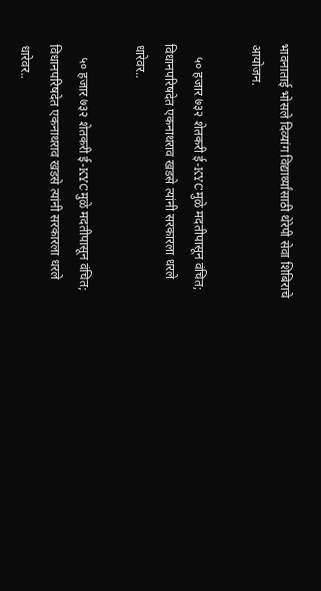भावनाताई भोसले दिव्यांग विद्यार्थ्यांसाठी थेरेपी सेवा शिबिराचे आयोजन.

    ५० हजार ७३२ शेतकरी ई-KYCमुळे मदतीपासून वंचित; विधानपरिषदेत एकनाथराव खडसे त्यांनी सरकारला धरले धारेवर..

    ५० हजार ७३२ शेतकरी ई-KYCमुळे मदतीपासून वंचित; विधानपरिषदेत एकनाथराव खडसे त्यांनी सरकारला धरले धारेवर..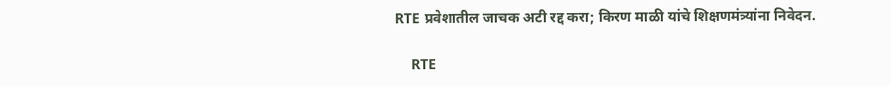RTE प्रवेशातील जाचक अटी रद्द करा; किरण माळी यांचे शिक्षणमंत्र्यांना निवेदन.

    RTE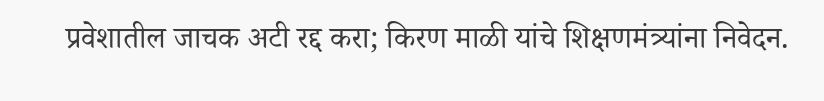प्रवेशातील जाचक अटी रद्द करा; किरण माळी यांचे शिक्षणमंत्र्यांना निवेदन.